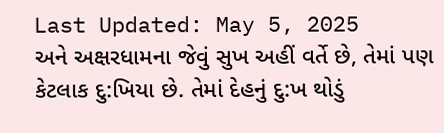Last Updated: May 5, 2025
અને અક્ષરધામના જેવું સુખ અહીં વર્તે છે, તેમાં પણ કેટલાક દુ:ખિયા છે. તેમાં દેહનું દુ:ખ થોડું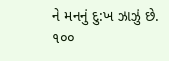ને મનનું દુ:ખ ઝાઝું છે. ૧૦૦